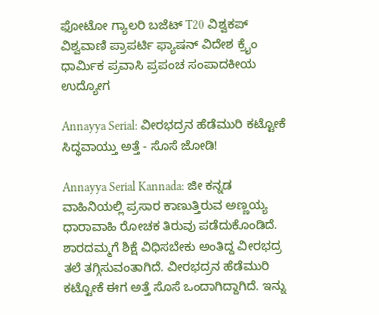ಫೋಟೋ ಗ್ಯಾಲರಿ ಬಜೆಟ್ T20 ವಿಶ್ವಕಪ್ ವಿಶ್ವವಾಣಿ ಪ್ರಾಪರ್ಟಿ ಫ್ಯಾಷನ್ ವಿದೇಶ ಕ್ರೈಂ ಧಾರ್ಮಿಕ ಪ್ರವಾಸಿ ಪ್ರಪಂಚ ಸಂಪಾದಕೀಯ ಉದ್ಯೋಗ

Annayya Serial: ವೀರಭದ್ರನ ಹೆಡೆಮುರಿ ಕಟ್ಟೋಕೆ ಸಿದ್ಧವಾಯ್ತು ಅತ್ತೆ - ಸೊಸೆ ಜೋಡಿ!

Annayya Serial Kannada: ಜೀ ಕನ್ನಡ ವಾಹಿನಿಯಲ್ಲಿ ಪ್ರಸಾರ ಕಾಣುತ್ತಿರುವ ಅಣ್ಣಯ್ಯ ಧಾರಾವಾಹಿ ರೋಚಕ ತಿರುವು ಪಡೆದುಕೊಂಡಿದೆ. ಶಾರದಮ್ಮಗೆ ಶಿಕ್ಷೆ ವಿಧಿಸಬೇಕು ಅಂತಿದ್ದ ವೀರಭದ್ರ ತಲೆ ತಗ್ಗಿಸುವಂತಾಗಿದೆ. ವೀರಭದ್ರನ ಹೆಡೆಮುರಿ ಕಟ್ಟೋಕೆ ಈಗ ಅತ್ತೆ ಸೊಸೆ ಒಂದಾಗಿದ್ದಾಗಿದೆ. ಇನ್ನು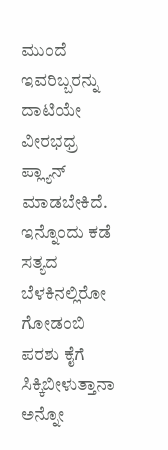ಮುಂದೆ ಇವರಿಬ್ಬರನ್ನು ದಾಟಿಯೇ ವೀರಭಧ್ರ ಪ್ಲ್ಯಾನ್‌ ಮಾಡಬೇಕಿದೆ. ಇನ್ನೊಂದು ಕಡೆ ಸತ್ಯದ ಬೆಳಕಿನಲ್ಲಿರೋ ಗೋಡಂಬಿ ಪರಶು ಕೈಗೆ ಸಿಕ್ಕಿಬೀಳುತ್ತಾನಾ ಅನ್ನೋ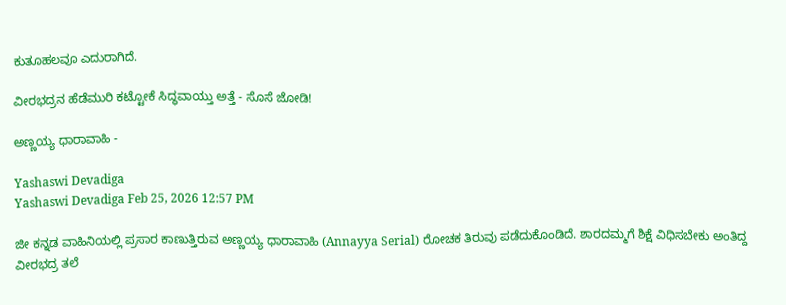ಕುತೂಹಲವೂ ಎದುರಾಗಿದೆ.

ವೀರಭದ್ರನ ಹೆಡೆಮುರಿ ಕಟ್ಟೋಕೆ ಸಿದ್ಧವಾಯ್ತು ಅತ್ತೆ - ಸೊಸೆ ಜೋಡಿ!

ಅಣ್ಣಯ್ಯ ಧಾರಾವಾಹಿ -

Yashaswi Devadiga
Yashaswi Devadiga Feb 25, 2026 12:57 PM

ಜೀ ಕನ್ನಡ ವಾಹಿನಿಯಲ್ಲಿ ಪ್ರಸಾರ ಕಾಣುತ್ತಿರುವ ಅಣ್ಣಯ್ಯ ಧಾರಾವಾಹಿ (Annayya Serial) ರೋಚಕ ತಿರುವು ಪಡೆದುಕೊಂಡಿದೆ. ಶಾರದಮ್ಮಗೆ ಶಿಕ್ಷೆ ವಿಧಿಸಬೇಕು ಅಂತಿದ್ದ ವೀರಭದ್ರ ತಲೆ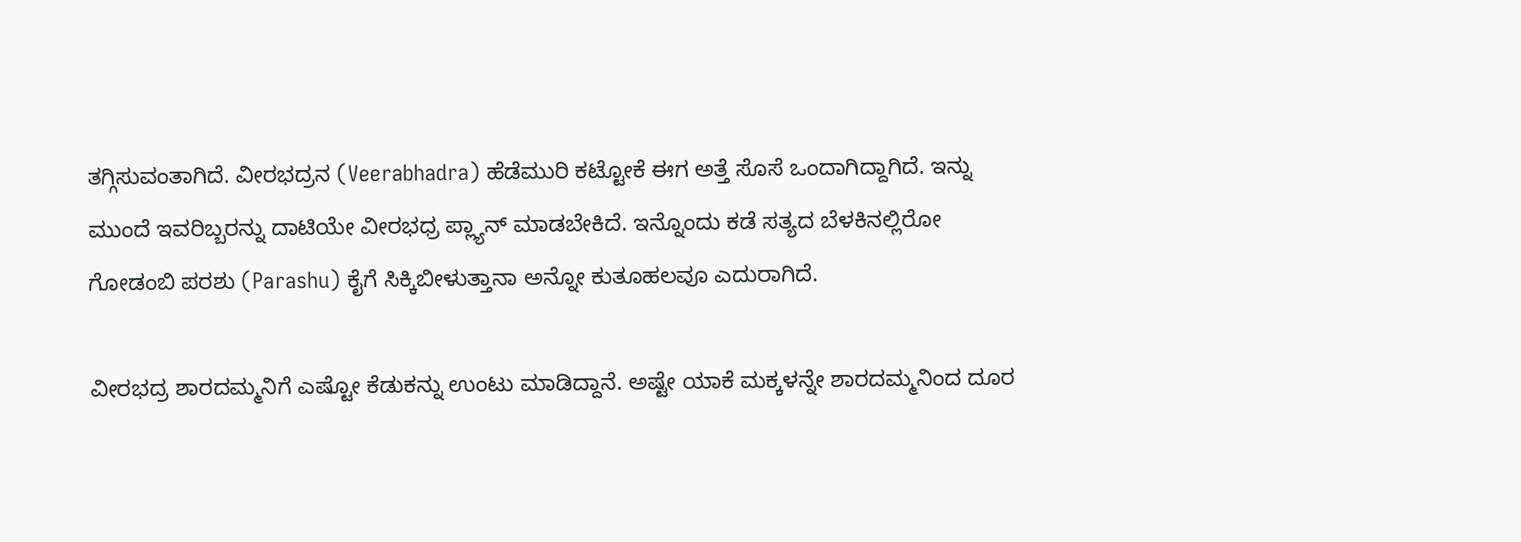ತಗ್ಗಿಸುವಂತಾಗಿದೆ. ವೀರಭದ್ರನ (Veerabhadra) ಹೆಡೆಮುರಿ ಕಟ್ಟೋಕೆ ಈಗ ಅತ್ತೆ ಸೊಸೆ ಒಂದಾಗಿದ್ದಾಗಿದೆ. ಇನ್ನು ಮುಂದೆ ಇವರಿಬ್ಬರನ್ನು ದಾಟಿಯೇ ವೀರಭಧ್ರ ಪ್ಲ್ಯಾನ್‌ ಮಾಡಬೇಕಿದೆ. ಇನ್ನೊಂದು ಕಡೆ ಸತ್ಯದ ಬೆಳಕಿನಲ್ಲಿರೋ ಗೋಡಂಬಿ ಪರಶು (Parashu) ಕೈಗೆ ಸಿಕ್ಕಿಬೀಳುತ್ತಾನಾ ಅನ್ನೋ ಕುತೂಹಲವೂ ಎದುರಾಗಿದೆ.

ವೀರಭದ್ರ ಶಾರದಮ್ಮನಿಗೆ ಎಷ್ಟೋ ಕೆಡುಕನ್ನು ಉಂಟು ಮಾಡಿದ್ದಾನೆ. ಅಷ್ಟೇ ಯಾಕೆ ಮಕ್ಕಳನ್ನೇ ಶಾರದಮ್ಮನಿಂದ ದೂರ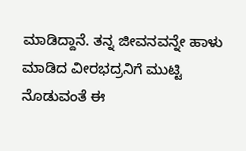ಮಾಡಿದ್ದಾನೆ. ತನ್ನ ಜೀವನವನ್ನೇ ಹಾಳು ಮಾಡಿದ ವೀರಭದ್ರನಿಗೆ ಮುಟ್ಟಿ ನೊಡುವಂತೆ ಈ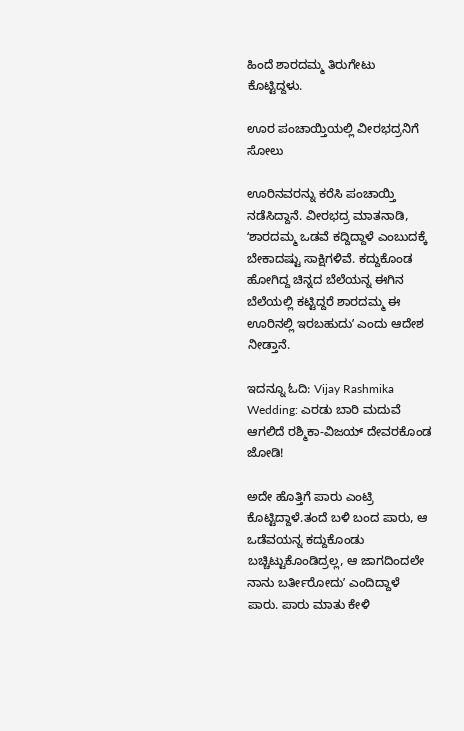ಹಿಂದೆ ಶಾರದಮ್ಮ ತಿರುಗೇಟು ಕೊಟ್ಟಿದ್ದಳು.

ಊರ ಪಂಚಾಯ್ತಿಯಲ್ಲಿ ವೀರಭದ್ರನಿಗೆ ಸೋಲು

ಊರಿನವರನ್ನು ಕರೆಸಿ ಪಂಚಾಯ್ತಿ ನಡೆಸಿದ್ದಾನೆ. ವೀರಭದ್ರ ಮಾತನಾಡಿ, ʻಶಾರದಮ್ಮ ಒಡವೆ ಕದ್ದಿದ್ದಾಳೆ ಎಂಬುದಕ್ಕೆ ಬೇಕಾದಷ್ಟು ಸಾಕ್ಷಿಗಳಿವೆ. ಕದ್ದುಕೊಂಡ ಹೋಗಿದ್ದ ಚಿನ್ನದ ಬೆಲೆಯನ್ನ ಈಗಿನ ಬೆಲೆಯಲ್ಲಿ ಕಟ್ಟಿದ್ದರೆ ಶಾರದಮ್ಮ ಈ ಊರಿನಲ್ಲಿ ಇರಬಹುದುʼ ಎಂದು ಆದೇಶ ನೀಡ್ತಾನೆ.

ಇದನ್ನೂ ಓದಿ: Vijay Rashmika Wedding: ಎರಡು ಬಾರಿ ಮದುವೆ ಆಗಲಿದೆ ರಶ್ಮಿಕಾ-ವಿಜಯ್‌ ದೇವರಕೊಂಡ ಜೋಡಿ!

ಅದೇ ಹೊತ್ತಿಗೆ ಪಾರು ಎಂಟ್ರಿ ಕೊಟ್ಟಿದ್ದಾಳೆ.ತಂದೆ ಬಳಿ ಬಂದ ಪಾರು, ಆ ಒಡೆವಯನ್ನ ಕದ್ದುಕೊಂಡು ಬಚ್ಚಿಟ್ಟುಕೊಂಡಿದ್ರಲ್ಲ, ಆ ಜಾಗದಿಂದಲೇ ನಾನು ಬರ್ತೀರೋದುʼ ಎಂದಿದ್ದಾಳೆ ಪಾರು. ಪಾರು ಮಾತು ಕೇಳಿ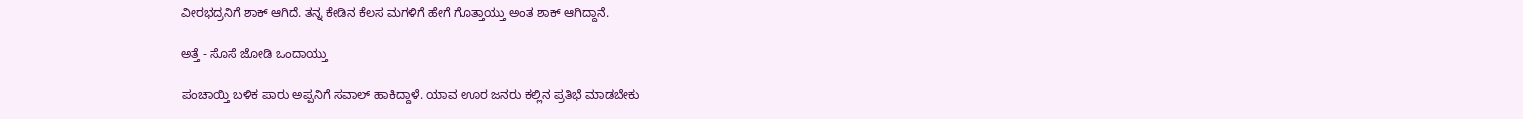ವೀರಭದ್ರನಿಗೆ ಶಾಕ್‌ ಆಗಿದೆ. ತನ್ನ ಕೇಡಿನ ಕೆಲಸ ಮಗಳಿಗೆ ಹೇಗೆ ಗೊತ್ತಾಯ್ತು ಅಂತ ಶಾಕ್‌ ಆಗಿದ್ದಾನೆ.

ಅತ್ತೆ - ಸೊಸೆ ಜೋಡಿ ಒಂದಾಯ್ತು

ಪಂಚಾಯ್ತಿ ಬಳಿಕ ಪಾರು ಅಪ್ಪನಿಗೆ ಸವಾಲ್‌ ಹಾಕಿದ್ದಾಳೆ. ಯಾವ ಊರ ಜನರು ಕಲ್ಲಿನ ಪ್ರತಿಭೆ ಮಾಡಬೇಕು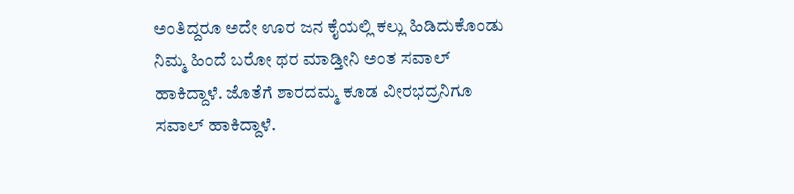ಅಂತಿದ್ದರೂ ಅದೇ ಊರ ಜನ ಕೈಯಲ್ಲಿ ಕಲ್ಲು ಹಿಡಿದುಕೊಂಡು ನಿಮ್ಮ ಹಿಂದೆ ಬರೋ ಥರ ಮಾಡ್ತೀನಿ ಅಂತ ಸವಾಲ್‌ ಹಾಕಿದ್ದಾಳೆ. ಜೊತೆಗೆ ಶಾರದಮ್ಮ ಕೂಡ ವೀರಭದ್ರನಿಗೂ ಸವಾಲ್‌ ಹಾಕಿದ್ದಾಳೆ.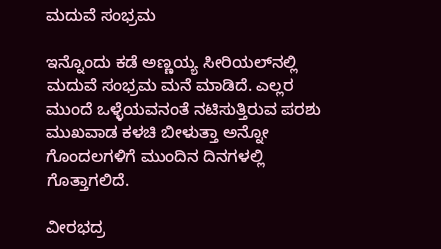ಮದುವೆ ಸಂಭ್ರಮ

ಇನ್ನೊಂದು ಕಡೆ ಅಣ್ಣಯ್ಯ ಸೀರಿಯಲ್‌ನಲ್ಲಿ ಮದುವೆ ಸಂಭ್ರಮ ಮನೆ ಮಾಡಿದೆ. ಎಲ್ಲರ ಮುಂದೆ ಒಳ್ಳೆಯವನಂತೆ ನಟಿಸುತ್ತಿರುವ ಪರಶು ಮುಖವಾಡ ಕಳಚಿ ಬೀಳುತ್ತಾ ಅನ್ನೋ ಗೊಂದಲಗಳಿಗೆ ಮುಂದಿನ ದಿನಗಳಲ್ಲಿ ಗೊತ್ತಾಗಲಿದೆ.

ವೀರಭದ್ರ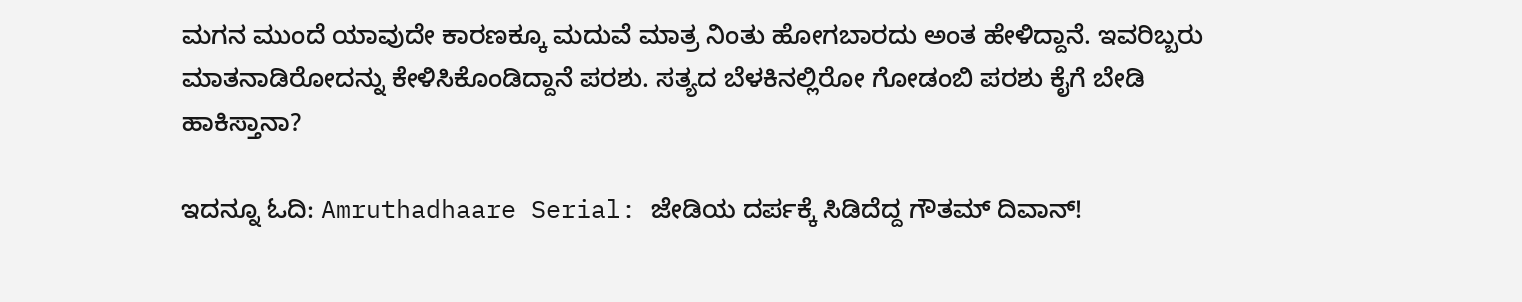ಮಗನ ಮುಂದೆ ಯಾವುದೇ ಕಾರಣಕ್ಕೂ ಮದುವೆ ಮಾತ್ರ ನಿಂತು ಹೋಗಬಾರದು ಅಂತ ಹೇಳಿದ್ದಾನೆ. ಇವರಿಬ್ಬರು ಮಾತನಾಡಿರೋದನ್ನು ಕೇಳಿಸಿಕೊಂಡಿದ್ದಾನೆ ಪರಶು. ಸತ್ಯದ ಬೆಳಕಿನಲ್ಲಿರೋ ಗೋಡಂಬಿ ಪರಶು ಕೈಗೆ ಬೇಡಿ ಹಾಕಿಸ್ತಾನಾ?

ಇದನ್ನೂ ಓದಿ: Amruthadhaare Serial: ಜೇಡಿಯ ದರ್ಪಕ್ಕೆ ಸಿಡಿದೆದ್ದ ಗೌತಮ್ ದಿವಾನ್!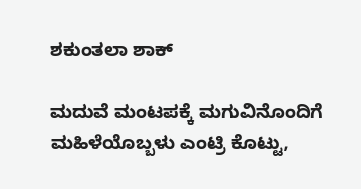ಶಕುಂತಲಾ ಶಾಕ್‌

ಮದುವೆ ಮಂಟಪಕ್ಕೆ ಮಗುವಿನೊಂದಿಗೆ ಮಹಿಳೆಯೊಬ್ಬಳು ಎಂಟ್ರಿ ಕೊಟ್ಟು,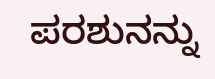ಪರಶುನನ್ನು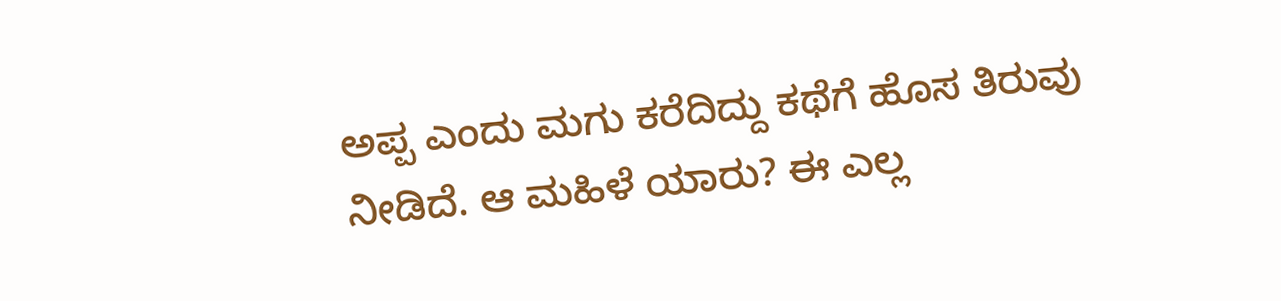ಅಪ್ಪ ಎಂದು ಮಗು ಕರೆದಿದ್ದು ಕಥೆಗೆ ಹೊಸ ತಿರುವು ನೀಡಿದೆ. ಆ ಮಹಿಳೆ ಯಾರು? ಈ ಎಲ್ಲ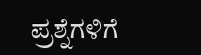ಪ್ರಶ್ನೆಗಳಿಗೆ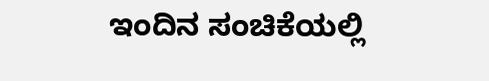ಇಂದಿನ ಸಂಚಿಕೆಯಲ್ಲಿ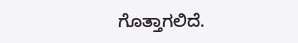ಗೊತ್ತಾಗಲಿದೆ.